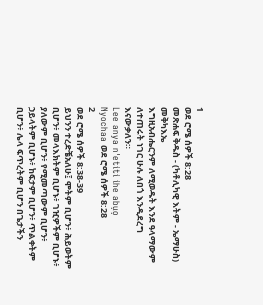1
ወደ ሮሜ ሰዎች 8:28
መጽሐፍ ቅዱስ - (ካቶሊካዊ እትም - ኤማሁስ)
መቅካእኤ
እግዚአብሔርንም ለሚወዱት እንደ ዓላማውም ለተጠሩት ነገር ሁሉ ለበጎ እንዲደረግ እናውቃለን።
Lee anya n'etiti ihe abụọ
Nyochaa ወደ ሮሜ ሰዎች 8:28
2
ወደ ሮሜ ሰዎች 8:38-39
ይህንን ተረድቼአለሁ፤ ሞትም ቢሆን፥ ሕይወትም ቢሆን፥ መላእክትም ቢሆኑ፥ ገዢዎችም ቢሆኑ፥ ያለውም ቢሆን፥ የሚመጣውም ቢሆን፥ ኃይላትም ቢሆኑ፥ ከፍታም ቢሆን፥ ጥልቀትም ቢሆን፥ ሌላ ፍጥረትም ቢሆን በጌታችን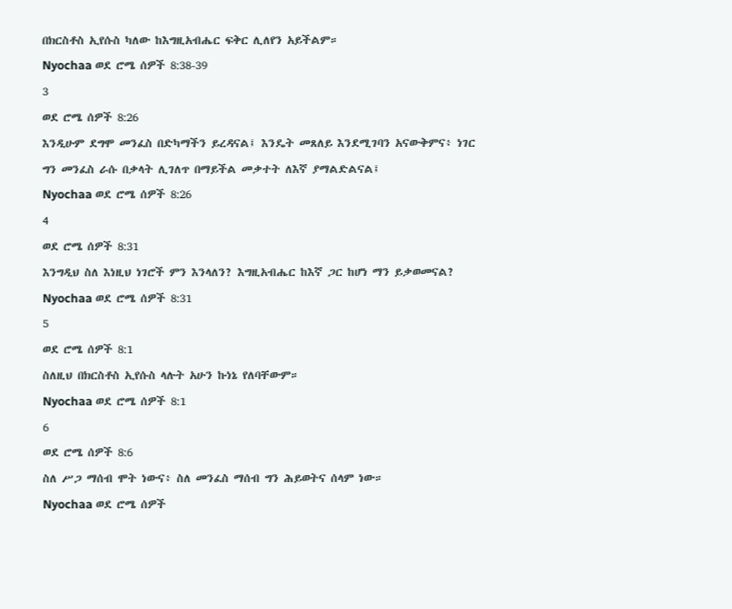በክርስቶስ ኢየሱስ ካለው ከእግዚአብሔር ፍቅር ሊለየን አይችልም።
Nyochaa ወደ ሮሜ ሰዎች 8:38-39
3
ወደ ሮሜ ሰዎች 8:26
እንዲሁም ደግሞ መንፈስ በድካማችን ይረዳናል፤ እንዴት መጸለይ እንደሚገባን አናውቅምና፥ ነገር ግን መንፈስ ራሱ በቃላት ሊገለጥ በማይችል መቃተት ለእኛ ያማልድልናል፤
Nyochaa ወደ ሮሜ ሰዎች 8:26
4
ወደ ሮሜ ሰዎች 8:31
እንግዲህ ስለ እነዚህ ነገሮች ምን እንላለን? እግዚአብሔር ከእኛ ጋር ከሆነ ማን ይቃወመናል?
Nyochaa ወደ ሮሜ ሰዎች 8:31
5
ወደ ሮሜ ሰዎች 8:1
ስለዚህ በክርስቶስ ኢየሱስ ላሉት አሁን ኩነኔ የለባቸውም።
Nyochaa ወደ ሮሜ ሰዎች 8:1
6
ወደ ሮሜ ሰዎች 8:6
ስለ ሥጋ ማሰብ ሞት ነውና፥ ስለ መንፈስ ማሰብ ግን ሕይወትና ሰላም ነው።
Nyochaa ወደ ሮሜ ሰዎች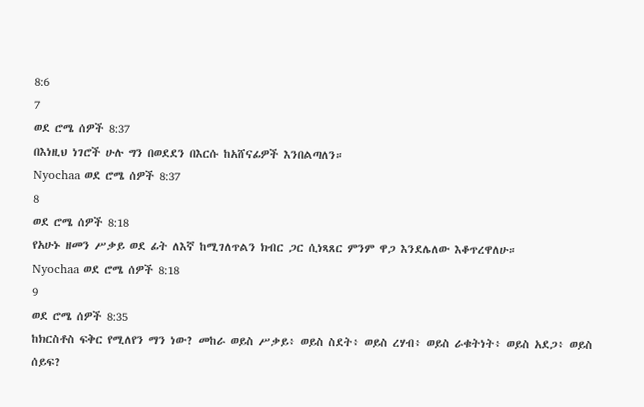8:6
7
ወደ ሮሜ ሰዎች 8:37
በእነዚህ ነገሮች ሁሉ ግን በወደደን በእርሱ ከአሸናፊዎች እንበልጣለን።
Nyochaa ወደ ሮሜ ሰዎች 8:37
8
ወደ ሮሜ ሰዎች 8:18
የአሁኑ ዘመን ሥቃይ ወደ ፊት ለእኛ ከሚገለጥልን ክብር ጋር ሲነጻጸር ምንም ዋጋ እንደሌለው እቆጥረዋለሁ።
Nyochaa ወደ ሮሜ ሰዎች 8:18
9
ወደ ሮሜ ሰዎች 8:35
ከክርስቶስ ፍቅር የሚለየን ማን ነው? መከራ ወይስ ሥቃይ፥ ወይስ ስደት፥ ወይስ ረሃብ፥ ወይስ ራቁትነት፥ ወይስ አደጋ፥ ወይስ ሰይፍ?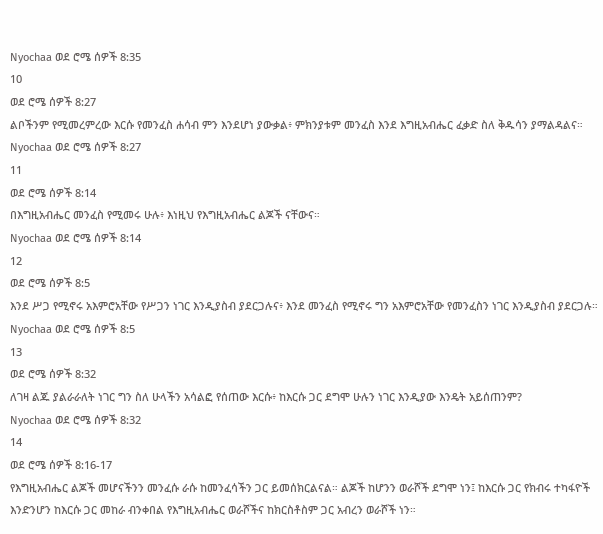Nyochaa ወደ ሮሜ ሰዎች 8:35
10
ወደ ሮሜ ሰዎች 8:27
ልቦችንም የሚመረምረው እርሱ የመንፈስ ሐሳብ ምን እንደሆነ ያውቃል፥ ምክንያቱም መንፈስ እንደ እግዚአብሔር ፈቃድ ስለ ቅዱሳን ያማልዳልና።
Nyochaa ወደ ሮሜ ሰዎች 8:27
11
ወደ ሮሜ ሰዎች 8:14
በእግዚአብሔር መንፈስ የሚመሩ ሁሉ፥ እነዚህ የእግዚአብሔር ልጆች ናቸውና።
Nyochaa ወደ ሮሜ ሰዎች 8:14
12
ወደ ሮሜ ሰዎች 8:5
እንደ ሥጋ የሚኖሩ አእምሮአቸው የሥጋን ነገር እንዲያስብ ያደርጋሉና፥ እንደ መንፈስ የሚኖሩ ግን አእምሮአቸው የመንፈስን ነገር እንዲያስብ ያደርጋሉ።
Nyochaa ወደ ሮሜ ሰዎች 8:5
13
ወደ ሮሜ ሰዎች 8:32
ለገዛ ልጁ ያልራራለት ነገር ግን ስለ ሁላችን አሳልፎ የሰጠው እርሱ፥ ከእርሱ ጋር ደግሞ ሁሉን ነገር እንዲያው እንዴት አይሰጠንም?
Nyochaa ወደ ሮሜ ሰዎች 8:32
14
ወደ ሮሜ ሰዎች 8:16-17
የእግዚአብሔር ልጆች መሆናችንን መንፈሱ ራሱ ከመንፈሳችን ጋር ይመሰክርልናል። ልጆች ከሆንን ወራሾች ደግሞ ነን፤ ከእርሱ ጋር የክብሩ ተካፋዮች እንድንሆን ከእርሱ ጋር መከራ ብንቀበል የእግዚአብሔር ወራሾችና ከክርስቶስም ጋር አብረን ወራሾች ነን።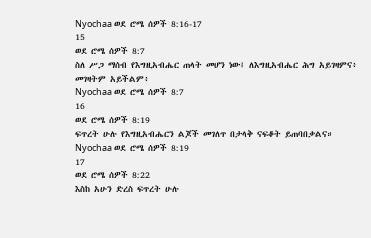Nyochaa ወደ ሮሜ ሰዎች 8:16-17
15
ወደ ሮሜ ሰዎች 8:7
ስለ ሥጋ ማሰብ የእግዚአብሔር ጠላት መሆን ነው፤ ለእግዚአብሔር ሕግ አይገዛምና፥ መገዛትም አይችልም፥
Nyochaa ወደ ሮሜ ሰዎች 8:7
16
ወደ ሮሜ ሰዎች 8:19
ፍጥረት ሁሉ የእግዚአብሔርን ልጆች መገለጥ በታላቅ ናፍቆት ይጠባበቃልና።
Nyochaa ወደ ሮሜ ሰዎች 8:19
17
ወደ ሮሜ ሰዎች 8:22
እስከ አሁን ድረስ ፍጥረት ሁሉ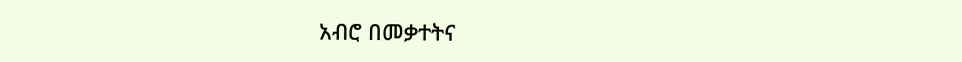አብሮ በመቃተትና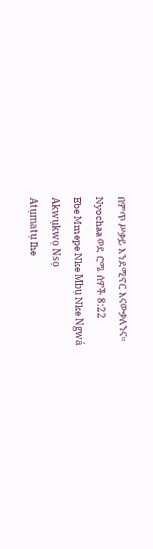በምጥ ሥቃይ እንደሚኖር እናውቃለንና።
Nyochaa ወደ ሮሜ ሰዎች 8:22
Ebe Mmepe Nke Mbụ Nke Ngwá
Akwụkwọ Nsọ
Atụmatụ Ihe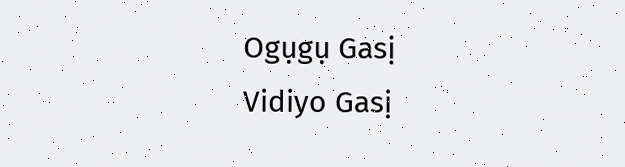Ogụgụ Gasị
Vidiyo Gasị